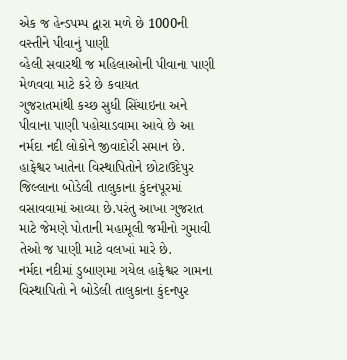એક જ હેન્ડપમ્પ દ્વારા મળે છે 1000ની વસ્તીને પીવાનું પાણી
વ્હેલી સવારથી જ મહિલાઓની પીવાના પાણી મેળવવા માટે કરે છે કવાયત
ગુજરાતમાંથી કચ્છ સુધી સિંચાઇના અને પીવાના પાણી પહોચાડવામા આવે છે આ નર્મદા નદી લોકોને જીવાદોરી સમાન છે. હાફેશ્વર ખાતેના વિસ્થાપિતોને છોટાઉદેપુર જિલ્લાના બોડેલી તાલુકાના કુંદનપૂરમાં વસાવવામાં આવ્યા છે.પરંતુ આખા ગુજરાત માટે જેમણે પોતાની મહામૂલી જમીનો ગુમાવી તેઓ જ પાણી માટે વલખાં મારે છે.
નર્મદા નદીમાં ડુબાણમા ગયેલ હાફેશ્વર ગામના વિસ્થાપિતો ને બોડેલી તાલુકાના કુંદનપુર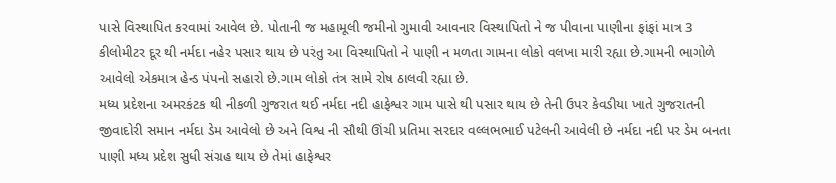પાસે વિસ્થાપિત કરવામાં આવેલ છે. પોતાની જ મહામૂલી જમીનો ગુમાવી આવનાર વિસ્થાપિતો ને જ પીવાના પાણીના ફાંફાં માત્ર 3 કીલોમીટર દૂર થી નર્મદા નહેર પસાર થાય છે પરંતુ આ વિસ્થાપિતો ને પાણી ન મળતા ગામના લોકો વલખા મારી રહ્યા છે.ગામની ભાગોળે આવેલો એકમાત્ર હેન્ડ પંપનો સહારો છે.ગામ લોકો તંત્ર સામે રોષ ઠાલવી રહ્યા છે.
મધ્ય પ્રદેશના અમરકંટક થી નીકળી ગુજરાત થઈ નર્મદા નદી હાફેશ્વર ગામ પાસે થી પસાર થાય છે તેની ઉપર કેવડીયા ખાતે ગુજરાતની જીવાદોરી સમાન નર્મદા ડેમ આવેલો છે અને વિશ્વ ની સૌથી ઊંચી પ્રતિમા સરદાર વલ્લભભાઈ પટેલની આવેલી છે નર્મદા નદી પર ડેમ બનતા પાણી મધ્ય પ્રદેશ સુધી સંગ્રહ થાય છે તેમાં હાફેશ્વર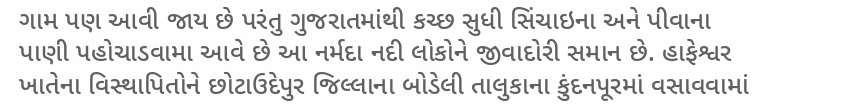ગામ પણ આવી જાય છે પરંતુ ગુજરાતમાંથી કચ્છ સુધી સિંચાઇના અને પીવાના પાણી પહોચાડવામા આવે છે આ નર્મદા નદી લોકોને જીવાદોરી સમાન છે. હાફેશ્વર ખાતેના વિસ્થાપિતોને છોટાઉદેપુર જિલ્લાના બોડેલી તાલુકાના કુંદનપૂરમાં વસાવવામાં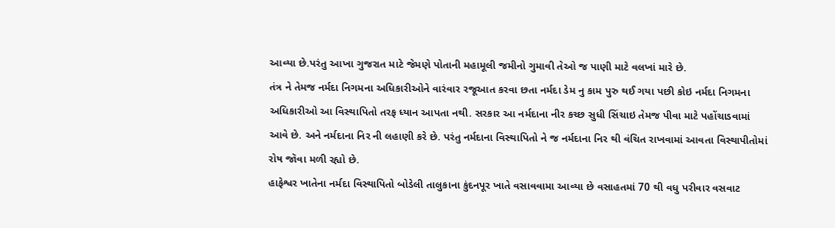આવ્યા છે.પરંતુ આખા ગુજરાત માટે જેમણે પોતાની મહામૂલી જમીનો ગુમાવી તેઓ જ પાણી માટે વલખાં મારે છે.
તંત્ર ને તેમજ નર્મદા નિગમના અધિકારીઓને વારંવાર રજૂઆત કરવા છતા નર્મદા ડેમ નુ કામ પુરુ થઈ ગયા પછી કોઇ નર્મદા નિગમના અધિકારીઓ આ વિસ્થાપિતો તરફ ધ્યાન આપતા નથી. સરકાર આ નર્મદાના નીર કચ્છ સુધી સિંચાઇ તેમજ પીવા માટે પહોંચાડવામાં આવે છે. અને નર્મદાના નિર ની લહાણી કરે છે. પરંતુ નર્મદાના વિસ્થાપિતો ને જ નર્મદાના નિર થી વંચિત રાખવામાં આવતા વિસ્થાપીતોમાં રોષ જૉવા મળી રહ્યો છે.
હાફેશ્વર ખાતેના નર્મદા વિસ્થાપિતો બોડેલી તાલુકાના કુંદનપૂર ખાતે વસાવવામા આવ્યા છે વસાહતમાં 70 થી વધુ પરીવાર વસવાટ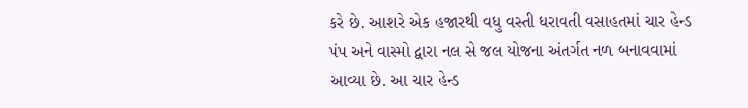કરે છે. આશરે એક હજારથી વધુ વસ્તી ધરાવતી વસાહતમાં ચાર હેન્ડ પંપ અને વાસ્મો દ્વારા નલ સે જલ યોજના અંતર્ગત નળ બનાવવામાં આવ્યા છે. આ ચાર હેન્ડ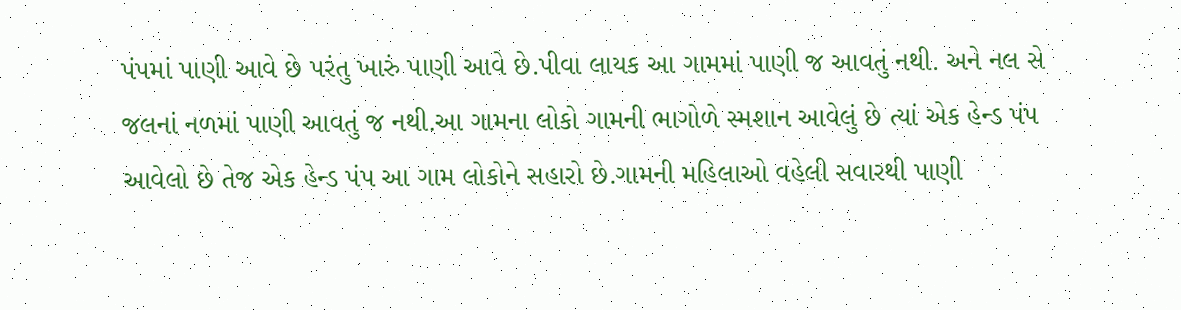પંપમાં પાણી આવે છે પરંતુ ખારું પાણી આવે છે.પીવા લાયક આ ગામમાં પાણી જ આવતું નથી. અને નલ સે જલનાં નળમાં પાણી આવતું જ નથી.આ ગામના લોકો ગામની ભાગોળે સ્મશાન આવેલું છે ત્યાં એક હેન્ડ પંપ આવેલો છે તેજ એક હેન્ડ પંપ આ ગામ લોકોને સહારો છે.ગામની મહિલાઓ વહેલી સવારથી પાણી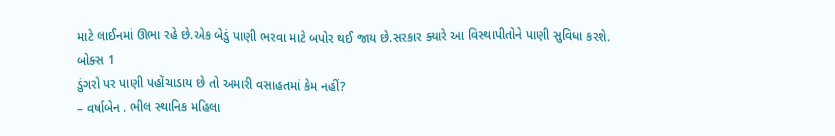માટે લાઈનમાં ઊભા રહે છે.એક બેડું પાણી ભરવા માટે બપોર થઈ જાય છે.સરકાર ક્યારે આ વિસ્થાપીતોને પાણી સુવિધા કરશે.
બોક્સ 1
ડુંગરો પર પાણી પહોંચાડાય છે તો અમારી વસાહતમાં કેમ નહીં?
– વર્ષાબેન . ભીલ સ્થાનિક મહિલા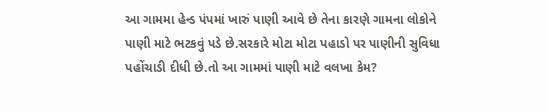આ ગામમા હેન્ડ પંપમાં ખારું પાણી આવે છે તેના કારણે ગામના લોકોને પાણી માટે ભટકવું પડે છે.સરકારે મોટા મોટા પહાડો પર પાણીની સુવિધા પહોંચાડી દીધી છે.તો આ ગામમાં પાણી માટે વલખા કેમ?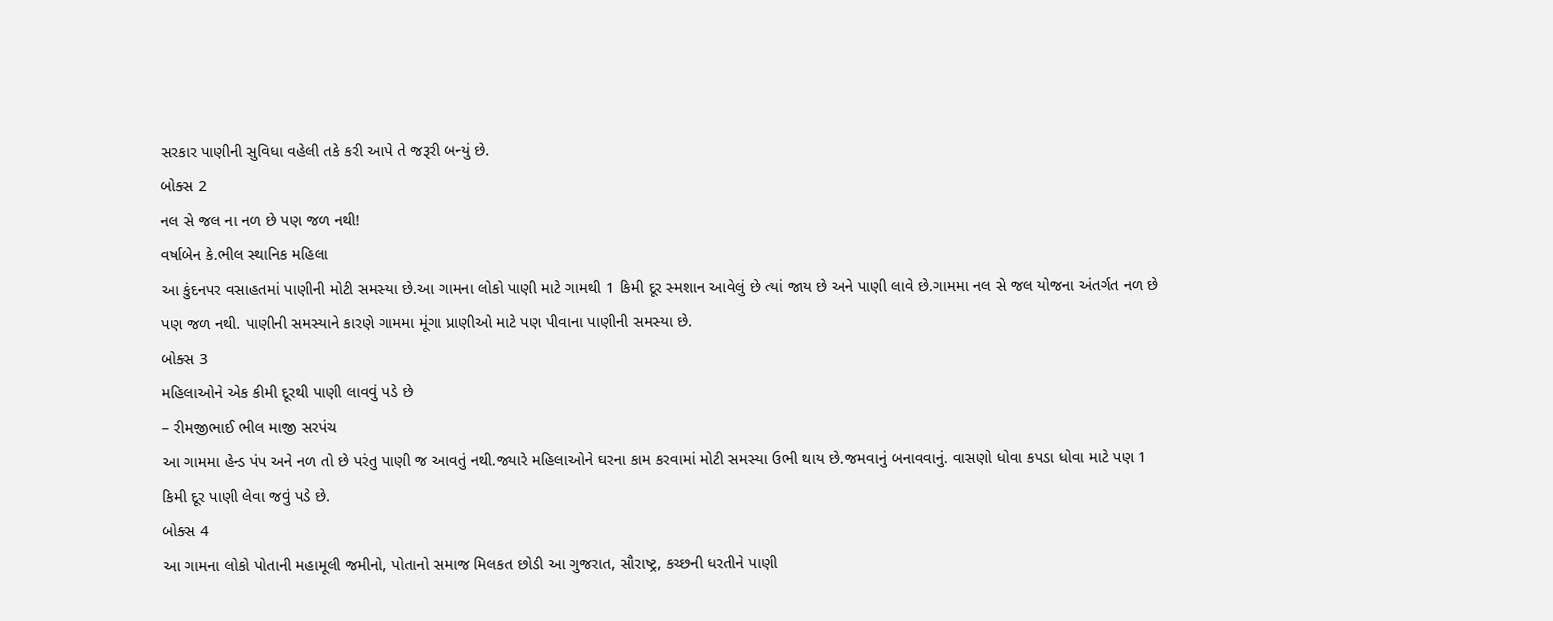સરકાર પાણીની સુવિધા વહેલી તકે કરી આપે તે જરૂરી બન્યું છે.
બોક્સ 2
નલ સે જલ ના નળ છે પણ જળ નથી!
વર્ષાબેન કે.ભીલ સ્થાનિક મહિલા
આ કુંદનપર વસાહતમાં પાણીની મોટી સમસ્યા છે.આ ગામના લોકો પાણી માટે ગામથી 1 કિમી દૂર સ્મશાન આવેલું છે ત્યાં જાય છે અને પાણી લાવે છે.ગામમા નલ સે જલ યોજના અંતર્ગત નળ છે પણ જળ નથી. પાણીની સમસ્યાને કારણે ગામમા મૂંગા પ્રાણીઓ માટે પણ પીવાના પાણીની સમસ્યા છે.
બોક્સ 3
મહિલાઓને એક કીમી દૂરથી પાણી લાવવું પડે છે
– રીમજીભાઈ ભીલ માજી સરપંચ
આ ગામમા હેન્ડ પંપ અને નળ તો છે પરંતુ પાણી જ આવતું નથી.જ્યારે મહિલાઓને ઘરના કામ કરવામાં મોટી સમસ્યા ઉભી થાય છે.જમવાનું બનાવવાનું. વાસણો ધોવા કપડા ધોવા માટે પણ 1 કિમી દૂર પાણી લેવા જવું પડે છે.
બોક્સ 4
આ ગામના લોકો પોતાની મહામૂલી જમીનો, પોતાનો સમાજ મિલકત છોડી આ ગુજરાત, સૌરાષ્ટ્ર, કચ્છની ધરતીને પાણી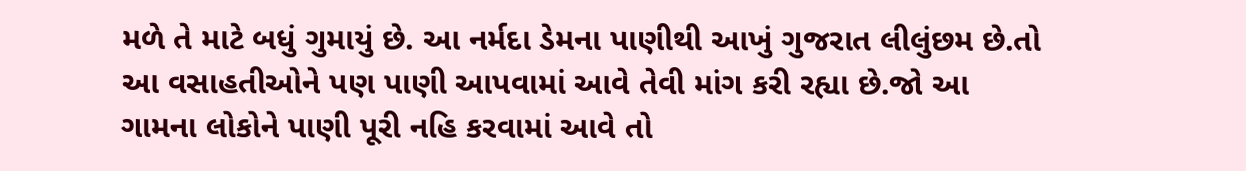મળે તે માટે બધું ગુમાયું છે. આ નર્મદા ડેમના પાણીથી આખું ગુજરાત લીલુંછમ છે.તો આ વસાહતીઓને પણ પાણી આપવામાં આવે તેવી માંગ કરી રહ્યા છે.જો આ ગામના લોકોને પાણી પૂરી નહિ કરવામાં આવે તો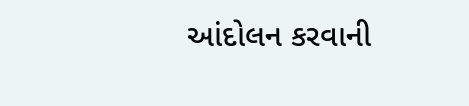આંદોલન કરવાની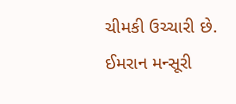ચીમકી ઉચ્ચારી છે.
ઈમરાન મન્સૂરી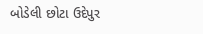બોડેલી છોટા ઉદેપુર